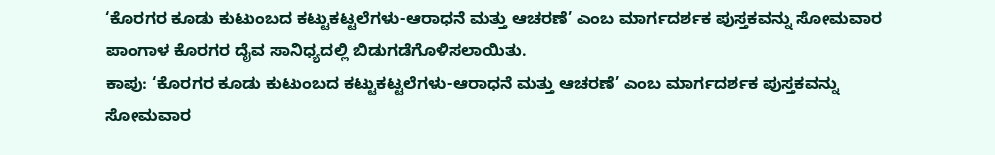‘ಕೊರಗರ ಕೂಡು ಕುಟುಂಬದ ಕಟ್ಟುಕಟ್ಟಲೆಗಳು-ಆರಾಧನೆ ಮತ್ತು ಆಚರಣೆ’ ಎಂಬ ಮಾರ್ಗದರ್ಶಕ ಪುಸ್ತಕವನ್ನು ಸೋಮವಾರ ಪಾಂಗಾಳ ಕೊರಗರ ದೈವ ಸಾನಿಧ್ಯದಲ್ಲಿ ಬಿಡುಗಡೆಗೊಳಿಸಲಾಯಿತು.
ಕಾಪು: ‘ಕೊರಗರ ಕೂಡು ಕುಟುಂಬದ ಕಟ್ಟುಕಟ್ಟಲೆಗಳು-ಆರಾಧನೆ ಮತ್ತು ಆಚರಣೆ’ ಎಂಬ ಮಾರ್ಗದರ್ಶಕ ಪುಸ್ತಕವನ್ನು ಸೋಮವಾರ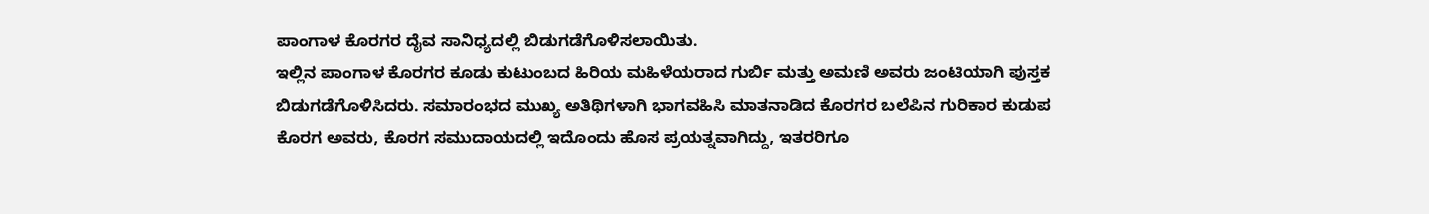ಪಾಂಗಾಳ ಕೊರಗರ ದೈವ ಸಾನಿಧ್ಯದಲ್ಲಿ ಬಿಡುಗಡೆಗೊಳಿಸಲಾಯಿತು.
ಇಲ್ಲಿನ ಪಾಂಗಾಳ ಕೊರಗರ ಕೂಡು ಕುಟುಂಬದ ಹಿರಿಯ ಮಹಿಳೆಯರಾದ ಗುರ್ಬಿ ಮತ್ತು ಅಮಣಿ ಅವರು ಜಂಟಿಯಾಗಿ ಪುಸ್ತಕ ಬಿಡುಗಡೆಗೊಳಿಸಿದರು. ಸಮಾರಂಭದ ಮುಖ್ಯ ಅತಿಥಿಗಳಾಗಿ ಭಾಗವಹಿಸಿ ಮಾತನಾಡಿದ ಕೊರಗರ ಬಲೆಪಿನ ಗುರಿಕಾರ ಕುಡುಪ ಕೊರಗ ಅವರು, ಕೊರಗ ಸಮುದಾಯದಲ್ಲಿ ಇದೊಂದು ಹೊಸ ಪ್ರಯತ್ನವಾಗಿದ್ದು, ಇತರರಿಗೂ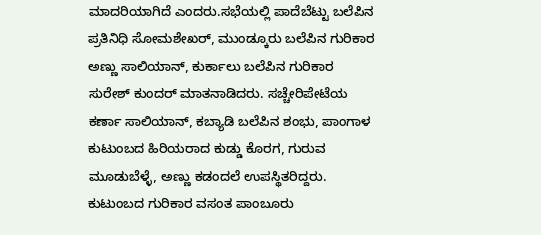ಮಾದರಿಯಾಗಿದೆ ಎಂದರು.ಸಭೆಯಲ್ಲಿ ಪಾದೆಬೆಟ್ಟು ಬಲೆಪಿನ ಪ್ರತಿನಿಧಿ ಸೋಮಶೇಖರ್, ಮುಂಡ್ಕೂರು ಬಲೆಪಿನ ಗುರಿಕಾರ ಅಣ್ಣು ಸಾಲಿಯಾನ್, ಕುರ್ಕಾಲು ಬಲೆಪಿನ ಗುರಿಕಾರ ಸುರೇಶ್ ಕುಂದರ್ ಮಾತನಾಡಿದರು. ಸಚ್ಚೇರಿಪೇಟೆಯ ಕರ್ಣಾ ಸಾಲಿಯಾನ್, ಕಬ್ಯಾಡಿ ಬಲೆಪಿನ ಶಂಭು, ಪಾಂಗಾಳ ಕುಟುಂಬದ ಹಿರಿಯರಾದ ಕುಡ್ಡು ಕೊರಗ, ಗುರುವ ಮೂಡುಬೆಳ್ಳೆ, ಅಣ್ಣು ಕಡಂದಲೆ ಉಪಸ್ಥಿತರಿದ್ದರು. ಕುಟುಂಬದ ಗುರಿಕಾರ ವಸಂತ ಪಾಂಬೂರು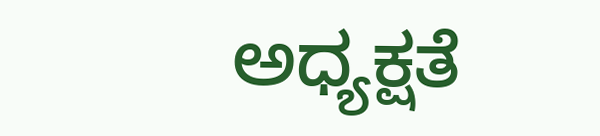ಅಧ್ಯಕ್ಷತೆ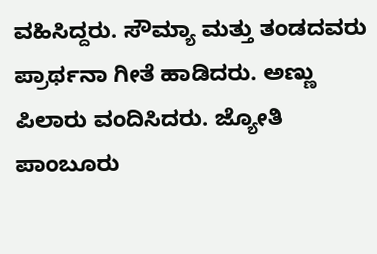ವಹಿಸಿದ್ದರು. ಸೌಮ್ಯಾ ಮತ್ತು ತಂಡದವರು ಪ್ರಾರ್ಥನಾ ಗೀತೆ ಹಾಡಿದರು. ಅಣ್ಣು ಪಿಲಾರು ವಂದಿಸಿದರು. ಜ್ಯೋತಿ ಪಾಂಬೂರು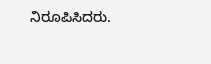ನಿರೂಪಿಸಿದರು.